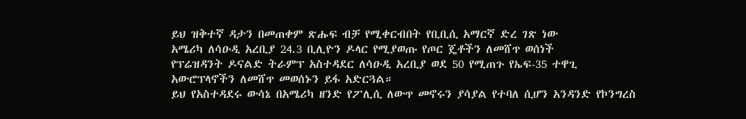ይህ ዝቅተኛ ዳታን በመጠቀም ጽሑፍ ብቻ የሚቀርብበት የቢቢሲ አማርኛ ድረ ገጽ ነው
አሜሪካ ለሳዑዲ አረቢያ 24.3 ቢሊዮን ዶላር የሚያወጡ የጦር ጄቶችን ለመሸጥ ወሰነች
የፕሬዝዳንት ዶናልድ ትራምፕ አስተዳደር ለሳዑዲ አረቢያ ወደ 50 የሚጠጉ የኤፍ-35 ተዋጊ አውሮፕላኖችን ለመሸጥ መወሰኑን ይፋ አድርጓል።
ይህ የአስተዳደሩ ውሳኔ በአሜሪካ ዘንድ የፖሊሲ ለውጥ መኖሩን ያሳያል የተባለ ሲሆን አንዳንድ የኮንግረስ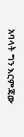አባላት ግን እርምጃው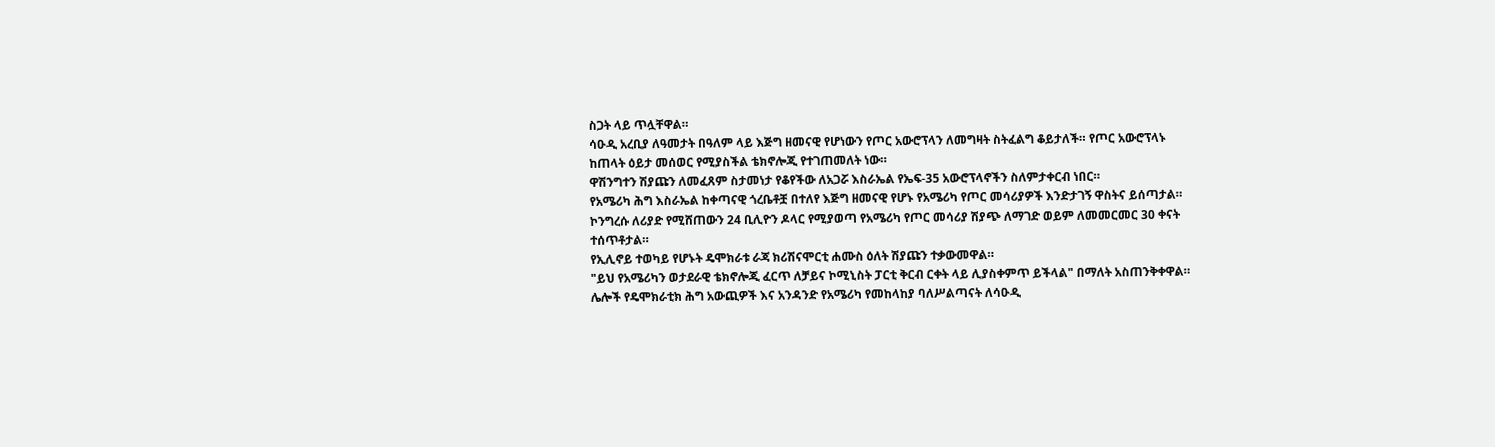ስጋት ላይ ጥሏቸዋል።
ሳዑዲ አረቢያ ለዓመታት በዓለም ላይ እጅግ ዘመናዊ የሆነውን የጦር አውሮፕላን ለመግዛት ስትፈልግ ቆይታለች። የጦር አውሮፕላኑ ከጠላት ዕይታ መሰወር የሚያስችል ቴክኖሎጂ የተገጠመለት ነው።
ዋሽንግተን ሽያጩን ለመፈጸም ስታመነታ የቆየችው ለአጋሯ እስራኤል የኤፍ-35 አውሮፕላኖችን ስለምታቀርብ ነበር።
የአሜሪካ ሕግ እስራኤል ከቀጣናዊ ጎረቤቶቿ በተለየ እጅግ ዘመናዊ የሆኑ የአሜሪካ የጦር መሳሪያዎች እንድታገኝ ዋስትና ይሰጣታል።
ኮንግረሱ ለሪያድ የሚሸጠውን 24 ቢሊዮን ዶላር የሚያወጣ የአሜሪካ የጦር መሳሪያ ሽያጭ ለማገድ ወይም ለመመርመር 30 ቀናት ተሰጥቶታል።
የኢሊኖይ ተወካይ የሆኑት ዴሞክራቱ ራጃ ክሪሽናሞርቲ ሐሙስ ዕለት ሽያጩን ተቃውመዋል።
"ይህ የአሜሪካን ወታደራዊ ቴክኖሎጂ ፈርጥ ለቻይና ኮሚኒስት ፓርቲ ቅርብ ርቀት ላይ ሊያስቀምጥ ይችላል" በማለት አስጠንቅቀዋል።
ሌሎች የዴሞክራቲክ ሕግ አውጪዎች እና አንዳንድ የአሜሪካ የመከላከያ ባለሥልጣናት ለሳዑዲ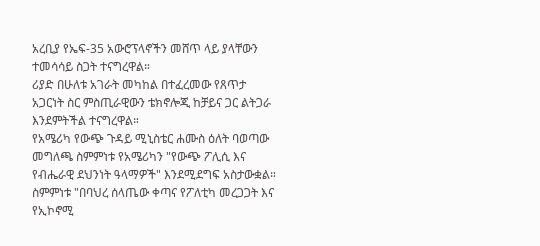አረቢያ የኤፍ-35 አውሮፕላኖችን መሸጥ ላይ ያላቸውን ተመሳሳይ ስጋት ተናግረዋል።
ሪያድ በሁለቱ አገራት መካከል በተፈረመው የጸጥታ አጋርነት ስር ምስጢራዊውን ቴክኖሎጂ ከቻይና ጋር ልትጋራ እንደምትችል ተናግረዋል።
የአሜሪካ የውጭ ጉዳይ ሚኒስቴር ሐሙስ ዕለት ባወጣው መግለጫ ስምምነቱ የአሜሪካን "የውጭ ፖሊሲ እና የብሔራዊ ደህንነት ዓላማዎች" እንደሚደግፍ አስታውቋል።
ስምምነቱ "በባህረ ሰላጤው ቀጣና የፖለቲካ መረጋጋት እና የኢኮኖሚ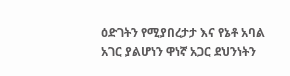ዕድገትን የሚያበረታታ እና የኔቶ አባል አገር ያልሆነን ዋነኛ አጋር ደህንነትን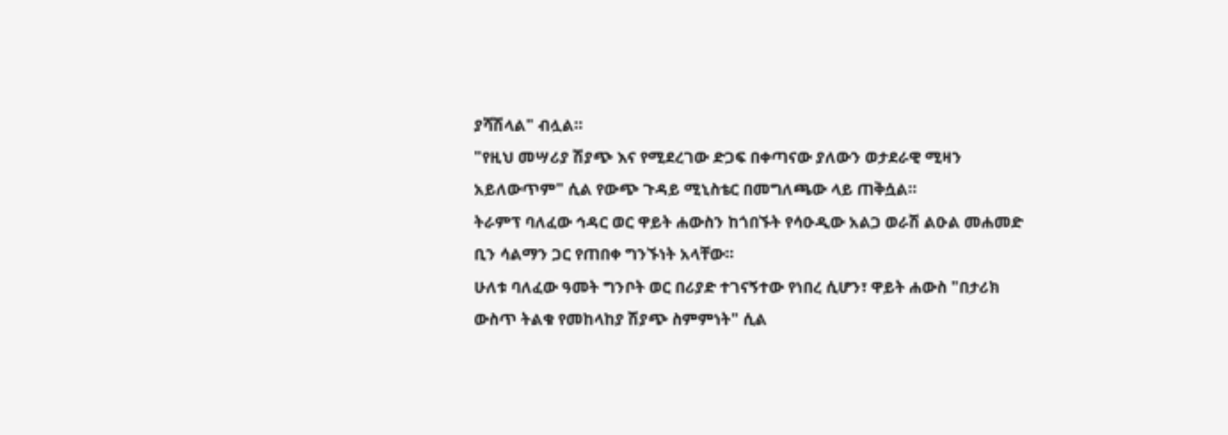ያሻሽላል" ብሏል።
"የዚህ መሣሪያ ሽያጭ እና የሚደረገው ድጋፍ በቀጣናው ያለውን ወታደራዊ ሚዛን አይለውጥም" ሲል የውጭ ጉዳይ ሚኒስቴር በመግለጫው ላይ ጠቅሷል።
ትራምፕ ባለፈው ኅዳር ወር ዋይት ሐውስን ከጎበኙት የሳዑዲው አልጋ ወራሽ ልዑል መሐመድ ቢን ሳልማን ጋር የጠበቀ ግንኙነት አላቸው።
ሁለቱ ባለፈው ዓመት ግንቦት ወር በሪያድ ተገናኝተው የነበረ ሲሆን፣ ዋይት ሐውስ "በታሪክ ውስጥ ትልቁ የመከላከያ ሽያጭ ስምምነት" ሲል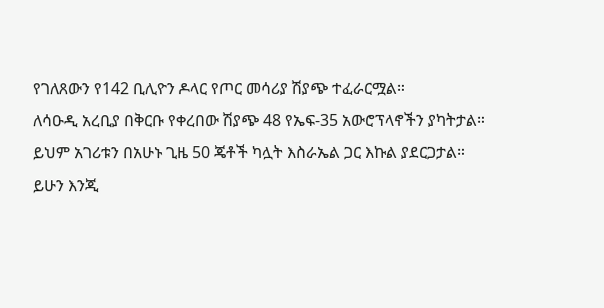የገለጸውን የ142 ቢሊዮን ዶላር የጦር መሳሪያ ሽያጭ ተፈራርሟል።
ለሳዑዲ አረቢያ በቅርቡ የቀረበው ሽያጭ 48 የኤፍ-35 አውሮፕላኖችን ያካትታል።
ይህም አገሪቱን በአሁኑ ጊዜ 50 ጄቶች ካሏት እስራኤል ጋር እኩል ያደርጋታል።
ይሁን እንጂ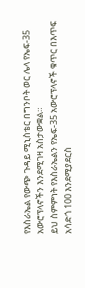የእስራኤል የውጭ ጉዳይ ሚኒስቴር በግንቦት ወር ሌላ የኤፍ-35 አውሮፕላኖችን እንደሚገዛ አስታውቋል።
ይህ ስምምነት የእስራኤልን የኤፍ-35 አውሮፕላኖች ቁጥር በእጥፍ አሳድጎ 100 እንደሚያደርስ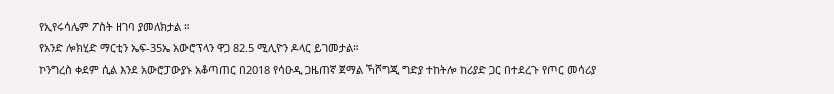የኢየሩሳሌም ፖስት ዘገባ ያመለክታል ።
የአንድ ሎክሂድ ማርቲን ኤፍ-35ኤ አውሮፕላን ዋጋ 82.5 ሚሊዮን ዶላር ይገመታል።
ኮንግረስ ቀደም ሲል እንደ አውሮፓውያኑ አቆጣጠር በ2018 የሳዑዲ ጋዜጠኛ ጀማል ኻሾግጂ ግድያ ተከትሎ ከሪያድ ጋር በተደረጉ የጦር መሳሪያ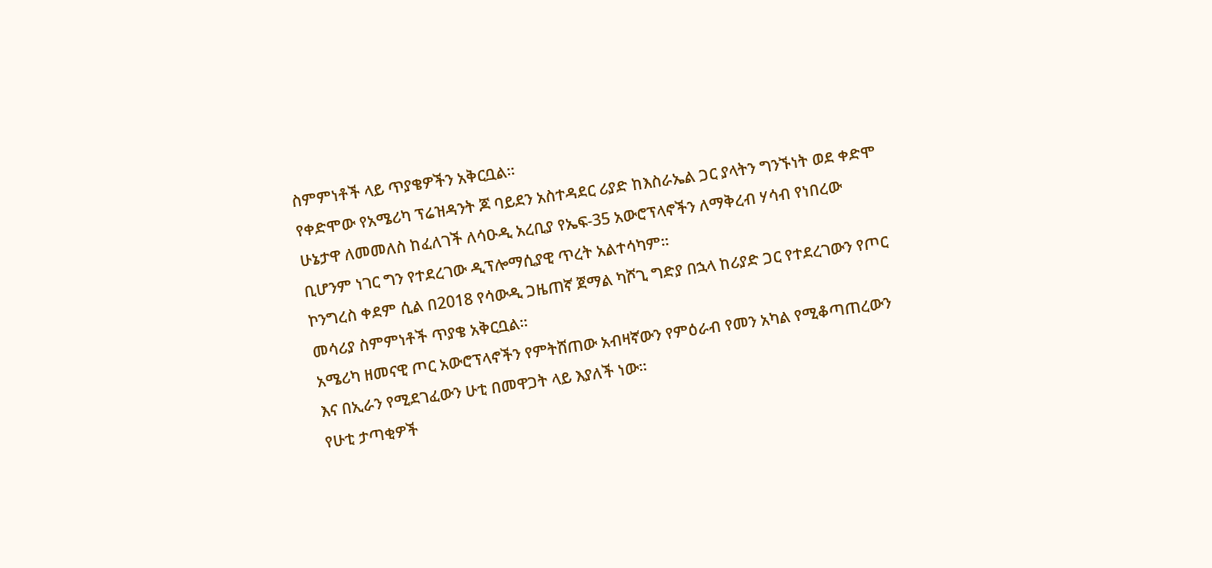ስምምነቶች ላይ ጥያቄዎችን አቅርቧል።
የቀድሞው የአሜሪካ ፕሬዝዳንት ጆ ባይደን አስተዳደር ሪያድ ከእስራኤል ጋር ያላትን ግንኙነት ወደ ቀድሞ ሁኔታዋ ለመመለስ ከፈለገች ለሳዑዲ አረቢያ የኤፍ-35 አውሮፕላኖችን ለማቅረብ ሃሳብ የነበረው ቢሆንም ነገር ግን የተደረገው ዲፕሎማሲያዊ ጥረት አልተሳካም።
ኮንግረስ ቀደም ሲል በ2018 የሳውዲ ጋዜጠኛ ጀማል ካሾጊ ግድያ በኋላ ከሪያድ ጋር የተደረገውን የጦር መሳሪያ ስምምነቶች ጥያቄ አቅርቧል።
አሜሪካ ዘመናዊ ጦር አውሮፕላኖችን የምትሸጠው አብዛኛውን የምዕራብ የመን አካል የሚቆጣጠረውን እና በኢራን የሚደገፈውን ሁቲ በመዋጋት ላይ እያለች ነው።
የሁቲ ታጣቂዎች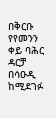በቅርቡ የየመንን ቀይ ባሕር ዳርቻ በሳዑዲ ከሚደገፉ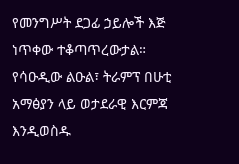የመንግሥት ደጋፊ ኃይሎች እጅ ነጥቀው ተቆጣጥረውታል።
የሳዑዲው ልዑል፣ ትራምፕ በሁቲ አማፅያን ላይ ወታደራዊ እርምጃ እንዲወስዱ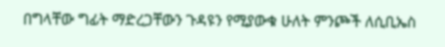በግላቸው ግፊት ማድረጋቸውን ጉዳዩን የሚያውቁ ሁለት ምንጮች ለሲቢኤስ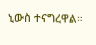ኒውስ ተናግረዋል።